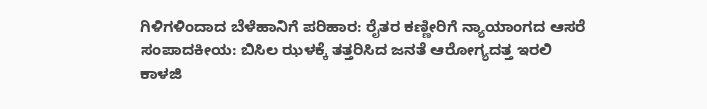ಗಿಳಿಗಳಿಂದಾದ ಬೆಳೆಹಾನಿಗೆ ಪರಿಹಾರ: ರೈತರ ಕಣ್ಣೀರಿಗೆ ನ್ಯಾಯಾಂಗದ ಆಸರೆ
ಸಂಪಾದಕೀಯ: ಬಿಸಿಲ ಝಳಕ್ಕೆ ತತ್ತರಿಸಿದ ಜನತೆ ಆರೋಗ್ಯದತ್ತ ಇರಲಿ ಕಾಳಜಿ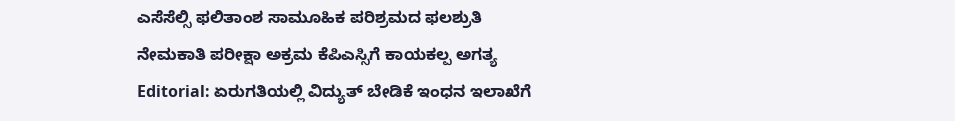ಎಸೆಸೆಲ್ಸಿ ಫಲಿತಾಂಶ ಸಾಮೂಹಿಕ ಪರಿಶ್ರಮದ ಫಲಶ್ರುತಿ
ನೇಮಕಾತಿ ಪರೀಕ್ಷಾ ಅಕ್ರಮ ಕೆಪಿಎಸ್ಸಿಗೆ ಕಾಯಕಲ್ಪ ಅಗತ್ಯ
Editorial: ಏರುಗತಿಯಲ್ಲಿ ವಿದ್ಯುತ್ ಬೇಡಿಕೆ ಇಂಧನ ಇಲಾಖೆಗೆ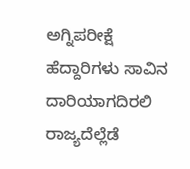ಅಗ್ನಿಪರೀಕ್ಷೆ
ಹೆದ್ದಾರಿಗಳು ಸಾವಿನ ದಾರಿಯಾಗದಿರಲಿ
ರಾಜ್ಯದೆಲ್ಲೆಡೆ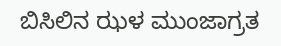ಬಿಸಿಲಿನ ಝಳ ಮುಂಜಾಗ್ರತ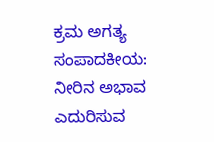ಕ್ರಮ ಅಗತ್ಯ
ಸಂಪಾದಕೀಯ: ನೀರಿನ ಅಭಾವ ಎದುರಿಸುವ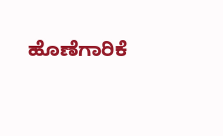ಹೊಣೆಗಾರಿಕೆ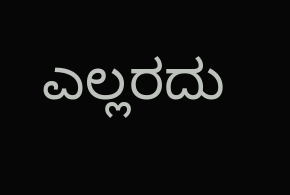ಎಲ್ಲರದು